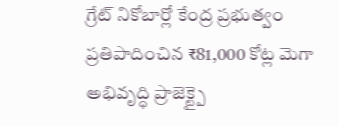గ్రేట్ నికోబార్లో కేంద్ర ప్రభుత్వం ప్రతిపాదించిన ₹81,000 కోట్ల మెగా అభివృద్ధి ప్రాజెక్ట్పై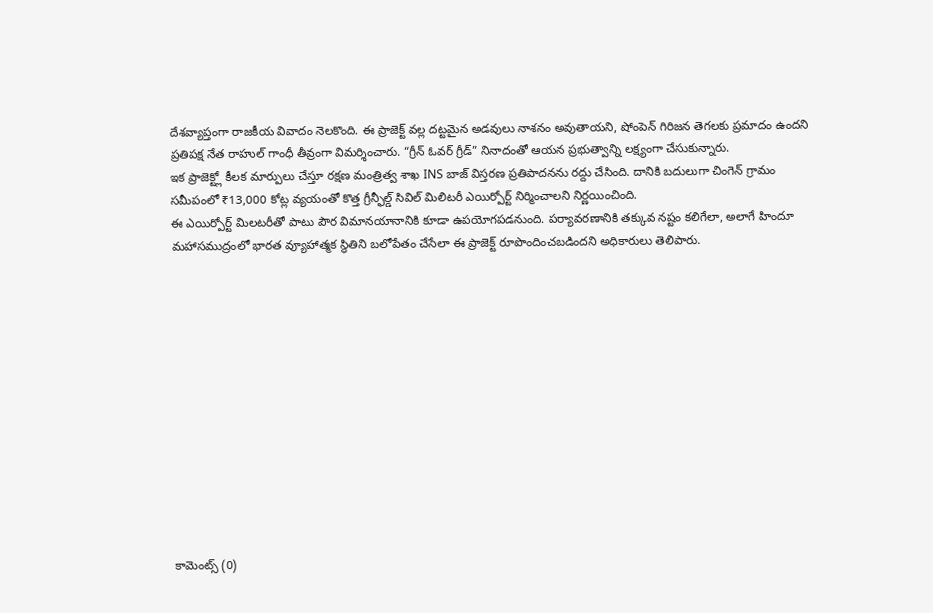దేశవ్యాప్తంగా రాజకీయ వివాదం నెలకొంది. ఈ ప్రాజెక్ట్ వల్ల దట్టమైన అడవులు నాశనం అవుతాయని, షోంపెన్ గిరిజన తెగలకు ప్రమాదం ఉందని ప్రతిపక్ష నేత రాహుల్ గాంధీ తీవ్రంగా విమర్శించారు. “గ్రీన్ ఓవర్ గ్రీడ్” నినాదంతో ఆయన ప్రభుత్వాన్ని లక్ష్యంగా చేసుకున్నారు.
ఇక ప్రాజెక్ట్లో కీలక మార్పులు చేస్తూ రక్షణ మంత్రిత్వ శాఖ INS బాజ్ విస్తరణ ప్రతిపాదనను రద్దు చేసింది. దానికి బదులుగా చింగెన్ గ్రామం సమీపంలో ₹13,000 కోట్ల వ్యయంతో కొత్త గ్రీన్ఫీల్డ్ సివిల్ మిలిటరీ ఎయిర్పోర్ట్ నిర్మించాలని నిర్ణయించింది.
ఈ ఎయిర్పోర్ట్ మిలటరీతో పాటు పౌర విమానయానానికి కూడా ఉపయోగపడనుంది. పర్యావరణానికి తక్కువ నష్టం కలిగేలా, అలాగే హిందూ మహాసముద్రంలో భారత వ్యూహాత్మక స్థితిని బలోపేతం చేసేలా ఈ ప్రాజెక్ట్ రూపొందించబడిందని అధికారులు తెలిపారు.













కామెంట్స్ (0)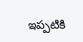ఇప్పటికి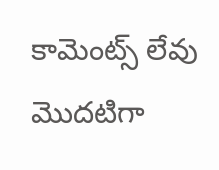కామెంట్స్ లేవు
మొదటిగా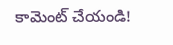కామెంట్ చేయండి!